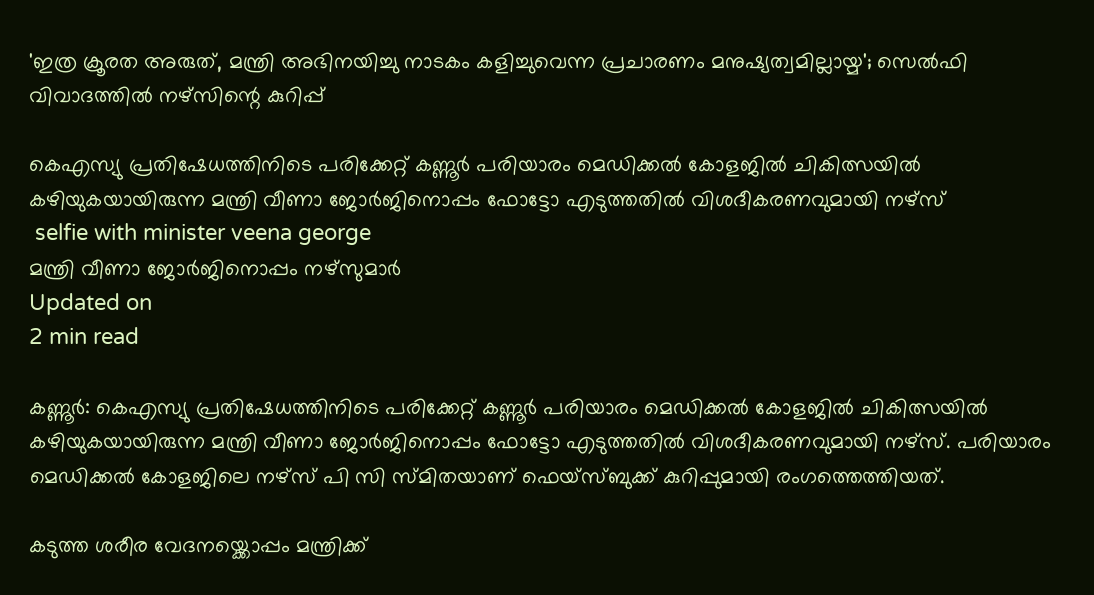'ഇത്ര ക്രൂരത അരുത്, മന്ത്രി അഭിനയിച്ചു നാടകം കളിച്ചുവെന്ന പ്രചാരണം മനുഷ്യത്വമില്ലായ്മ'; സെല്‍ഫി വിവാദത്തില്‍ നഴ്‌സിന്റെ കുറിപ്പ്

കെഎസ്യു പ്രതിഷേധത്തിനിടെ പരിക്കേറ്റ് കണ്ണൂര്‍ പരിയാരം മെഡിക്കല്‍ കോളജില്‍ ചികിത്സയില്‍ കഴിയുകയായിരുന്ന മന്ത്രി വീണാ ജോര്‍ജിനൊപ്പം ഫോട്ടോ എടുത്തതില്‍ വിശദീകരണവുമായി നഴ്സ്
 selfie with minister veena george
മന്ത്രി വീണാ ജോർജിനൊപ്പം നഴ്സുമാർ
Updated on
2 min read

കണ്ണൂര്‍: കെഎസ്യു പ്രതിഷേധത്തിനിടെ പരിക്കേറ്റ് കണ്ണൂര്‍ പരിയാരം മെഡിക്കല്‍ കോളജില്‍ ചികിത്സയില്‍ കഴിയുകയായിരുന്ന മന്ത്രി വീണാ ജോര്‍ജിനൊപ്പം ഫോട്ടോ എടുത്തതില്‍ വിശദീകരണവുമായി നഴ്സ്. പരിയാരം മെഡിക്കല്‍ കോളജിലെ നഴ്സ് പി സി സ്മിതയാണ് ഫെയ്‌സ്ബുക്ക് കുറിപ്പുമായി രംഗത്തെത്തിയത്.

കടുത്ത ശരീര വേദനയ്ക്കൊപ്പം മന്ത്രിക്ക്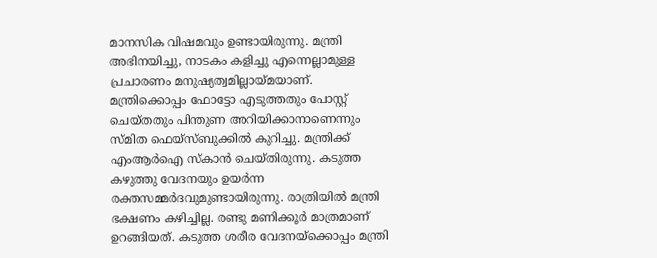മാനസിക വിഷമവും ഉണ്ടായിരുന്നു. മന്ത്രി അഭിനയിച്ചു, നാടകം കളിച്ചു എന്നെല്ലാമുള്ള പ്രചാരണം മനുഷ്യത്വമില്ലായ്മയാണ്. മന്ത്രിക്കൊപ്പം ഫോട്ടോ എടുത്തതും പോസ്റ്റ് ചെയ്തതും പിന്തുണ അറിയിക്കാനാണെന്നും സ്മിത ഫെയ്‌സ്ബുക്കില്‍ കുറിച്ചു. മന്ത്രിക്ക് എംആര്‍ഐ സ്‌കാന്‍ ചെയ്തിരുന്നു. കടുത്ത കഴുത്തു വേദനയും ഉയര്‍ന്ന രക്തസമ്മര്‍ദവുമുണ്ടായിരുന്നു. രാത്രിയില്‍ മന്ത്രി ഭക്ഷണം കഴിച്ചില്ല. രണ്ടു മണിക്കൂര്‍ മാത്രമാണ് ഉറങ്ങിയത്. കടുത്ത ശരീര വേദനയ്‌ക്കൊപ്പം മന്ത്രി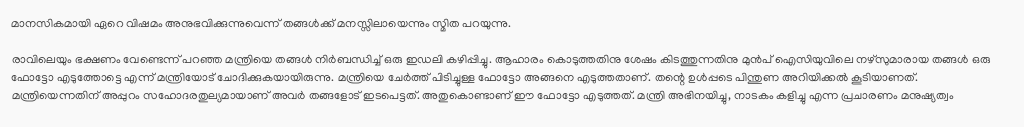മാനസികമായി ഏറെ വിഷമം അനുഭവിക്കുന്നുവെന്ന് തങ്ങള്‍ക്ക് മനസ്സിലായെന്നും സ്മിത പറയുന്നു.

രാവിലെയും ഭക്ഷണം വേണ്ടെന്ന് പറഞ്ഞ മന്ത്രിയെ തങ്ങള്‍ നിര്‍ബന്ധിച്ച് ഒരു ഇഡലി കഴിപ്പിച്ചു. ആഹാരം കൊടുത്തതിനു ശേഷം കിടത്തുന്നതിനു മുന്‍പ് ഐസിയുവിലെ നഴ്സുമാരായ തങ്ങള്‍ ഒരു ഫോട്ടോ എടുത്തോട്ടെ എന്ന് മന്ത്രിയോട് ചോദിക്കുകയായിരുന്നു. മന്ത്രിയെ ചേര്‍ത്ത് പിടിച്ചുള്ള ഫോട്ടോ അങ്ങനെ എടുത്തതാണ്. തന്റെ ഉള്‍പ്പടെ പിന്തുണ അറിയിക്കല്‍ കൂടിയാണത്. മന്ത്രിയെന്നതിന് അപ്പുറം സഹോദരതുല്യമായാണ് അവര്‍ തങ്ങളോട് ഇടപെട്ടത്. അതുകൊണ്ടാണ് ഈ ഫോട്ടോ എടുത്തത്. മന്ത്രി അഭിനയിച്ചു, നാടകം കളിച്ചു എന്ന പ്രചാരണം മനുഷ്യത്വം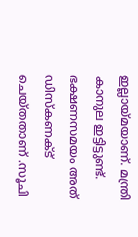ഇല്ലായ്മയാണ്. മന്ത്രി കാനുല ഇട്ടിട്ടുണ്ട്. ഭക്ഷണസമയം അത് ഡിസ്‌കണക്ട് ചെയ്തതാണ് .സൂചി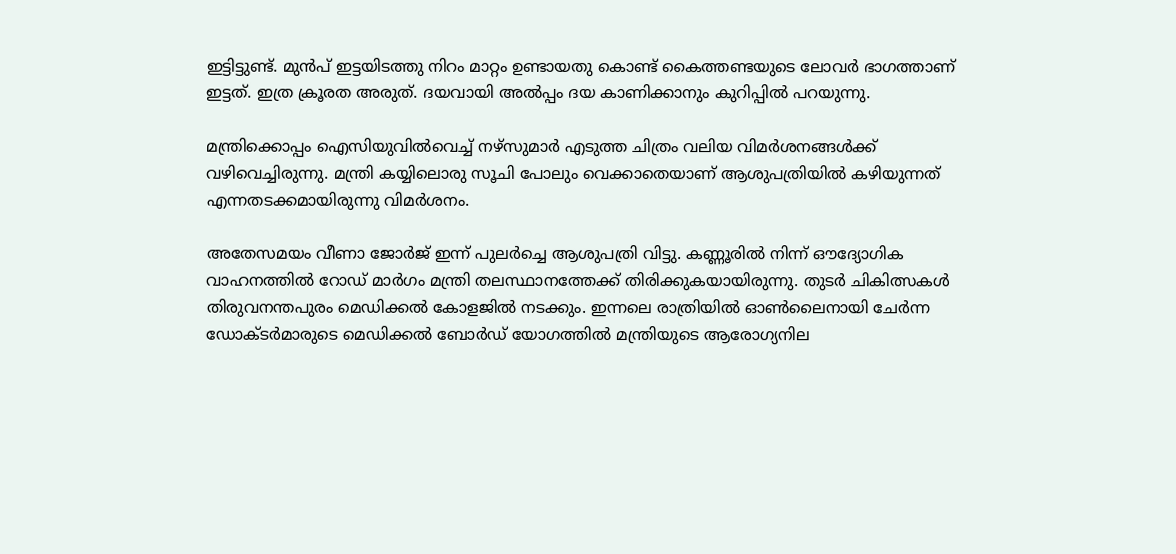ഇട്ടിട്ടുണ്ട്. മുന്‍പ് ഇട്ടയിടത്തു നിറം മാറ്റം ഉണ്ടായതു കൊണ്ട് കൈത്തണ്ടയുടെ ലോവര്‍ ഭാഗത്താണ് ഇട്ടത്. ഇത്ര ക്രൂരത അരുത്. ദയവായി അല്‍പ്പം ദയ കാണിക്കാനും കുറിപ്പില്‍ പറയുന്നു.

മന്ത്രിക്കൊപ്പം ഐസിയുവില്‍വെച്ച് നഴ്സുമാര്‍ എടുത്ത ചിത്രം വലിയ വിമര്‍ശനങ്ങള്‍ക്ക് വഴിവെച്ചിരുന്നു. മന്ത്രി കയ്യിലൊരു സൂചി പോലും വെക്കാതെയാണ് ആശുപത്രിയില്‍ കഴിയുന്നത് എന്നതടക്കമായിരുന്നു വിമര്‍ശനം.

അതേസമയം വീണാ ജോര്‍ജ് ഇന്ന് പുലര്‍ച്ചെ ആശുപത്രി വിട്ടു. കണ്ണൂരില്‍ നിന്ന് ഔദ്യോഗിക വാഹനത്തില്‍ റോഡ് മാര്‍ഗം മന്ത്രി തലസ്ഥാനത്തേക്ക് തിരിക്കുകയായിരുന്നു. തുടര്‍ ചികിത്സകള്‍ തിരുവനന്തപുരം മെഡിക്കല്‍ കോളജില്‍ നടക്കും. ഇന്നലെ രാത്രിയില്‍ ഓണ്‍ലൈനായി ചേര്‍ന്ന ഡോക്ടര്‍മാരുടെ മെഡിക്കല്‍ ബോര്‍ഡ് യോഗത്തില്‍ മന്ത്രിയുടെ ആരോഗ്യനില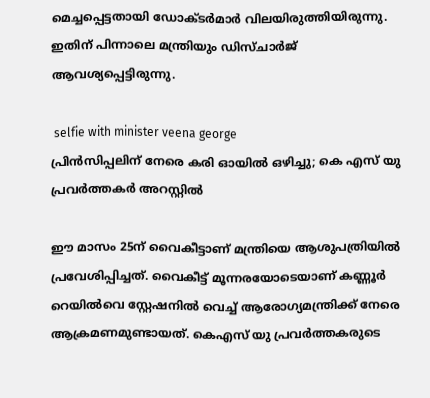മെച്ചപ്പെട്ടതായി ഡോക്ടര്‍മാര്‍ വിലയിരുത്തിയിരുന്നു. ഇതിന് പിന്നാലെ മന്ത്രിയും ഡിസ്ചാര്‍ജ് ആവശ്യപ്പെട്ടിരുന്നു.

 selfie with minister veena george
പ്രിന്‍സിപ്പലിന് നേരെ കരി ഓയില്‍ ഒഴിച്ചു; കെ എസ് യു പ്രവര്‍ത്തകര്‍ അറസ്റ്റില്‍

ഈ മാസം 25ന് വൈകീട്ടാണ് മന്ത്രിയെ ആശുപത്രിയില്‍ പ്രവേശിപ്പിച്ചത്. വൈകീട്ട് മൂന്നരയോടെയാണ് കണ്ണൂര്‍ റെയില്‍വെ സ്റ്റേഷനില്‍ വെച്ച് ആരോഗ്യമന്ത്രിക്ക് നേരെ ആക്രമണമുണ്ടായത്. കെഎസ് യു പ്രവര്‍ത്തകരുടെ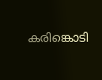കരിങ്കൊടി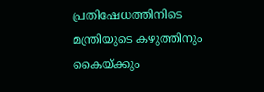പ്രതിഷേധത്തിനിടെ മന്ത്രിയുടെ കഴുത്തിനും കൈയ്ക്കും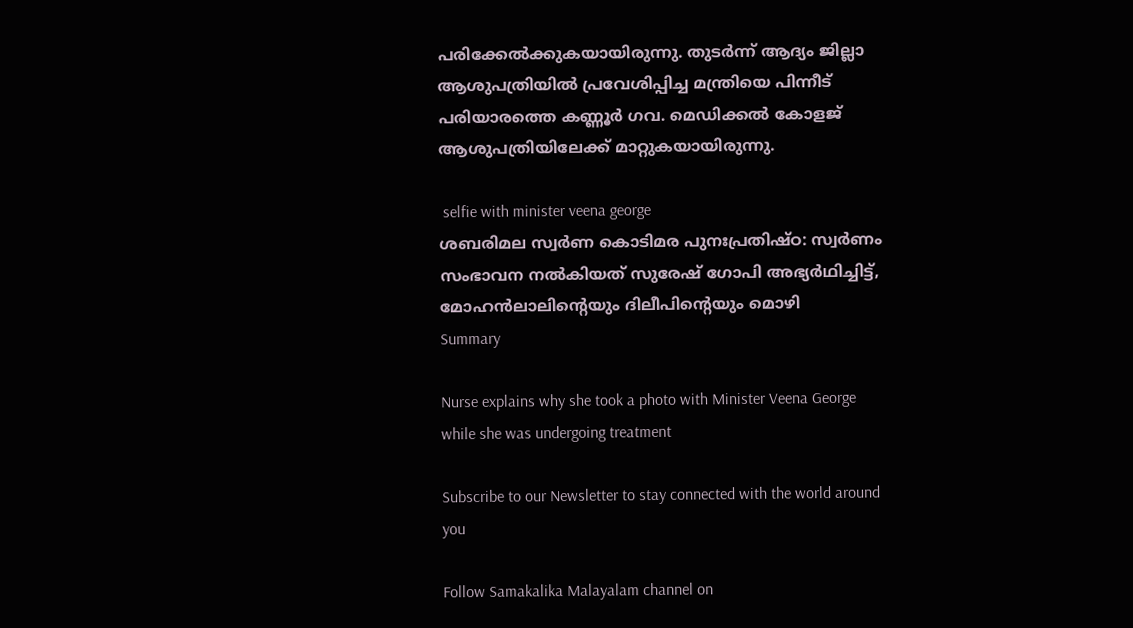പരിക്കേല്‍ക്കുകയായിരുന്നു. തുടര്‍ന്ന് ആദ്യം ജില്ലാ ആശുപത്രിയില്‍ പ്രവേശിപ്പിച്ച മന്ത്രിയെ പിന്നീട് പരിയാരത്തെ കണ്ണൂര്‍ ഗവ. മെഡിക്കല്‍ കോളജ് ആശുപത്രിയിലേക്ക് മാറ്റുകയായിരുന്നു.

 selfie with minister veena george
ശബരിമല സ്വര്‍ണ കൊടിമര പുനഃപ്രതിഷ്ഠ: സ്വര്‍ണം സംഭാവന നല്‍കിയത് സുരേഷ് ഗോപി അഭ്യര്‍ഥിച്ചിട്ട്, മോഹന്‍ലാലിന്റെയും ദിലീപിന്റെയും മൊഴി
Summary

Nurse explains why she took a photo with Minister Veena George while she was undergoing treatment

Subscribe to our Newsletter to stay connected with the world around you

Follow Samakalika Malayalam channel on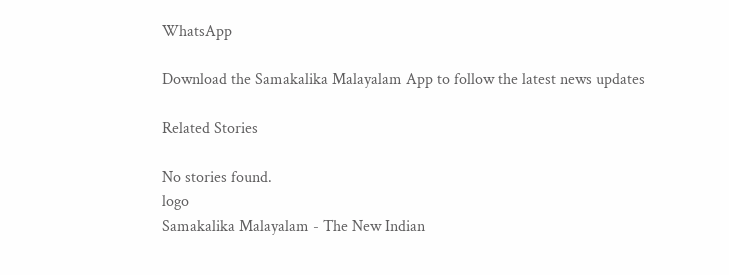WhatsApp

Download the Samakalika Malayalam App to follow the latest news updates

Related Stories

No stories found.
logo
Samakalika Malayalam - The New Indian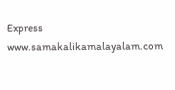Express
www.samakalikamalayalam.com